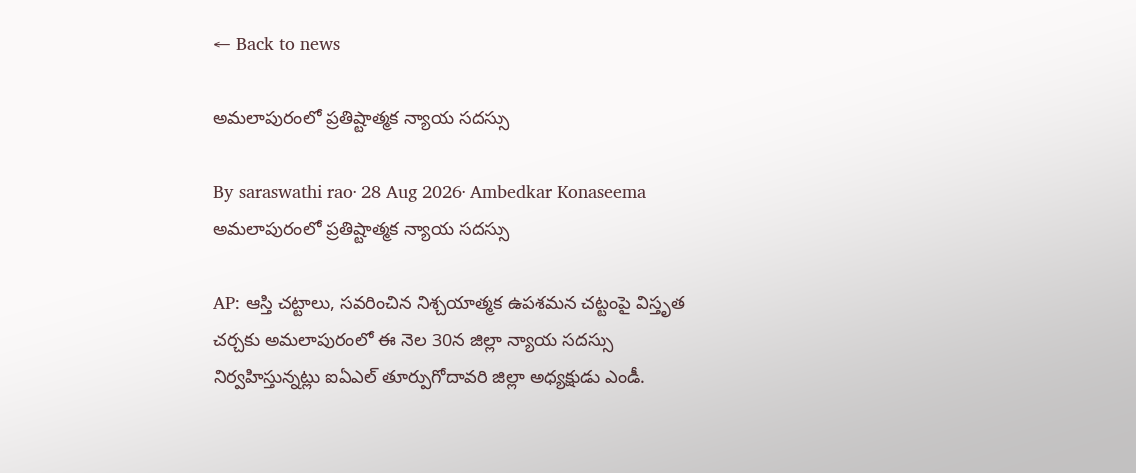← Back to news

అమలాపురంలో ప్రతిష్టాత్మక న్యాయ సదస్సు

By saraswathi rao· 28 Aug 2026· Ambedkar Konaseema
అమలాపురంలో ప్రతిష్టాత్మక న్యాయ సదస్సు

AP: ఆస్తి చట్టాలు, సవరించిన నిశ్చయాత్మక ఉపశమన చట్టంపై విస్తృత చర్చకు అమలాపురంలో ఈ నెల 30న జిల్లా న్యాయ సదస్సు నిర్వహిస్తున్నట్లు ఐఏఎల్ తూర్పుగోదావరి జిల్లా అధ్యక్షుడు ఎండీ.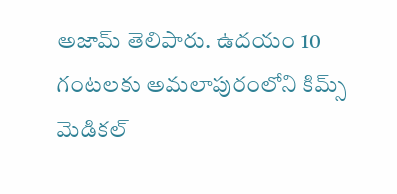అజామ్ తెలిపారు. ఉదయం 10 గంటలకు అమలాపురంలోని కిమ్స్ మెడికల్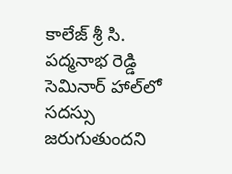కాలేజ్ శ్రీ సి. పద్మనాభ రెడ్డి సెమినార్ హాల్‌లో సదస్సు జరుగుతుందని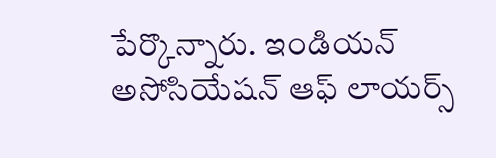పేర్కొన్నారు. ఇండియన్ అసోసియేషన్ ఆఫ్ లాయర్స్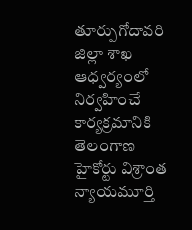తూర్పుగోదావరి జిల్లా శాఖ ఆధ్వర్యంలో నిర్వహించే కార్యక్రమానికి తెలంగాణ హైకోర్టు విశ్రాంత న్యాయమూర్తి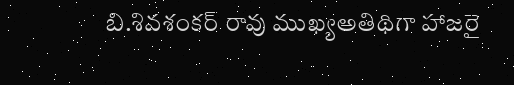బి.శివశంకర్ రావు ముఖ్యఅతిథిగా హాజరై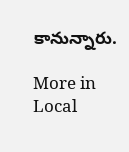కానున్నారు.

More in Local